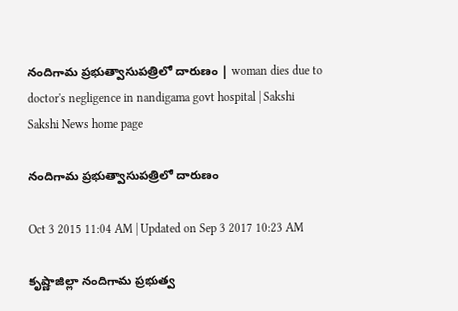నందిగామ ప్రభుత్వాసుపత్రిలో దారుణం | woman dies due to doctor's negligence in nandigama govt hospital | Sakshi
Sakshi News home page

నందిగామ ప్రభుత్వాసుపత్రిలో దారుణం

Oct 3 2015 11:04 AM | Updated on Sep 3 2017 10:23 AM

కృష్ణాజిల్లా నందిగామ ప్రభుత్వ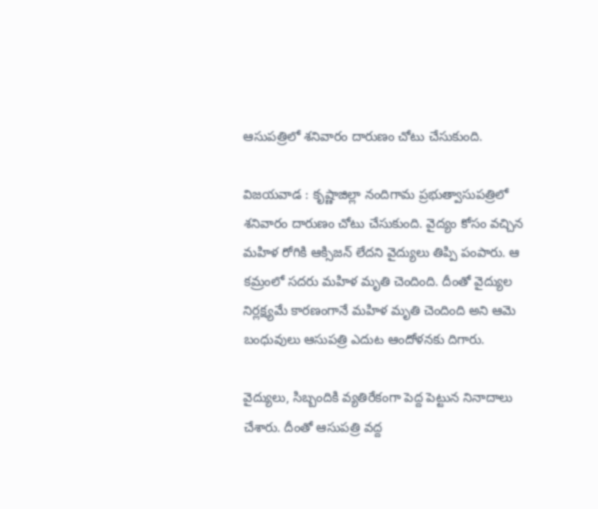ఆసుపత్రిలో శనివారం దారుణం చోటు చేసుకుంది.

విజయవాడ : కృష్ణాజిల్లా నందిగామ ప్రభుత్వాసుపత్రిలో శనివారం దారుణం చోటు చేసుకుంది. వైద్యం కోసం వచ్చిన మహిళ రోగికి ఆక్సిజన్ లేదని వైద్యులు తిప్పి పంపారు. ఆ కమ్రంలో సదరు మహిళ మృతి చెందింది. దీంతో వైద్యుల నిర్లక్ష్యమే కారణంగానే మహిళ మృతి చెందింది అని ఆమె బంధువులు ఆసుపత్రి ఎదుట ఆందోళనకు దిగారు.

వైద్యులు, సిబ్బందికి వ్యతిరేకంగా పెద్ద పెట్టున నినాదాలు చేశారు. దీంతో ఆసుపత్రి వద్ద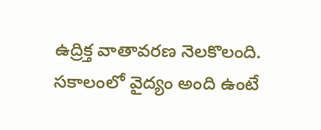ఉద్రిక్త వాతావరణ నెలకొలంది. సకాలంలో వైద్యం అంది ఉంటే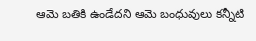ఆమె బతికి ఉండేదని ఆమె బంధువులు కన్నీటి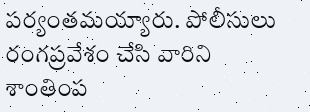పర్యంతమయ్యారు. పోలీసులు రంగప్రవేశం చేసి వారిని శాంతింప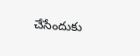చేసేందుకు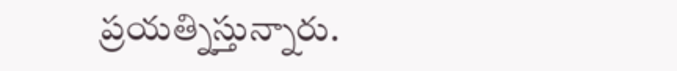ప్రయత్నిస్తున్నారు.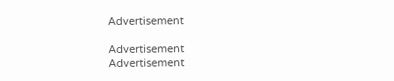Advertisement

Advertisement
Advertisement